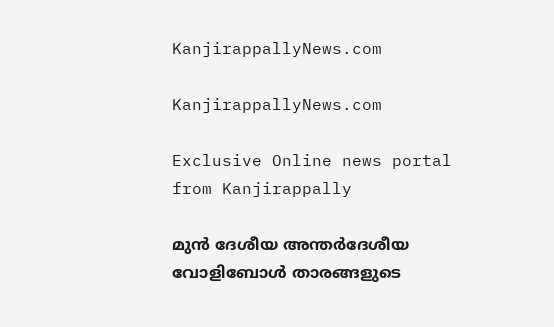KanjirappallyNews.com

KanjirappallyNews.com

Exclusive Online news portal from Kanjirappally

മുൻ ദേശീയ അന്തർദേശീയ വോളിബോൾ താരങ്ങളുടെ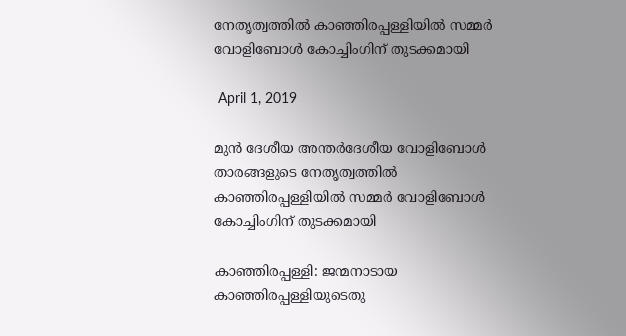നേതൃത്വത്തിൽ കാഞ്ഞിരപ്പള്ളിയിൽ സമ്മർ വോളിബോൾ കോച്ചിംഗിന് തുടക്കമായി

 April 1, 2019

മുൻ ദേശീയ അന്തർദേശീയ വോളിബോൾ താരങ്ങളുടെ നേതൃത്വത്തിൽ കാഞ്ഞിരപ്പള്ളിയിൽ സമ്മർ വോളിബോൾ കോച്ചിംഗിന് തുടക്കമായി

കാഞ്ഞിരപ്പള്ളി: ജന്മനാടായ കാഞ്ഞിരപ്പള്ളിയുടെതു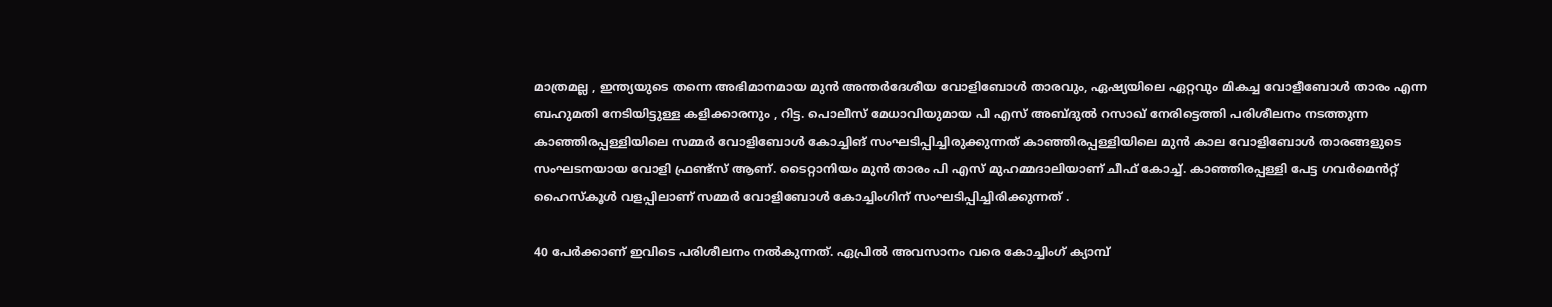മാത്രമല്ല , ഇന്ത്യയുടെ തന്നെ അഭിമാനമായ മുൻ അന്തർദേശീയ വോളിബോൾ താരവും, ഏഷ്യയിലെ ഏറ്റവും മികച്ച വോളീബോൾ താരം എന്ന ബഹുമതി നേടിയിട്ടുള്ള കളിക്കാരനും , റിട്ട. പൊലീസ് മേധാവിയുമായ പി എസ് അബ്ദുൽ റസാഖ് നേരിട്ടെത്തി പരിശീലനം നടത്തുന്ന കാഞ്ഞിരപ്പള്ളിയിലെ സമ്മർ വോളിബോൾ കോച്ചിങ് സംഘടിപ്പിച്ചിരുക്കുന്നത് കാഞ്ഞിരപ്പള്ളിയിലെ മുൻ കാല വോളിബോൾ താരങ്ങളുടെ സംഘടനയായ വോളി ഫ്രണ്ട്സ് ആണ്. ടൈറ്റാനിയം മുൻ താരം പി എസ് മുഹമ്മദാലിയാണ് ചീഫ് കോച്ച്. കാഞ്ഞിരപ്പള്ളി പേട്ട ഗവർമെൻറ്റ് ഹൈസ്കൂൾ വളപ്പിലാണ് സമ്മർ വോളിബോൾ കോച്ചിംഗിന് സംഘടിപ്പിച്ചിരിക്കുന്നത് .

40 പേർക്കാണ് ഇവിടെ പരിശീലനം നൽകുന്നത്. ഏപ്രിൽ അവസാനം വരെ കോച്ചിംഗ് ക്യാമ്പ്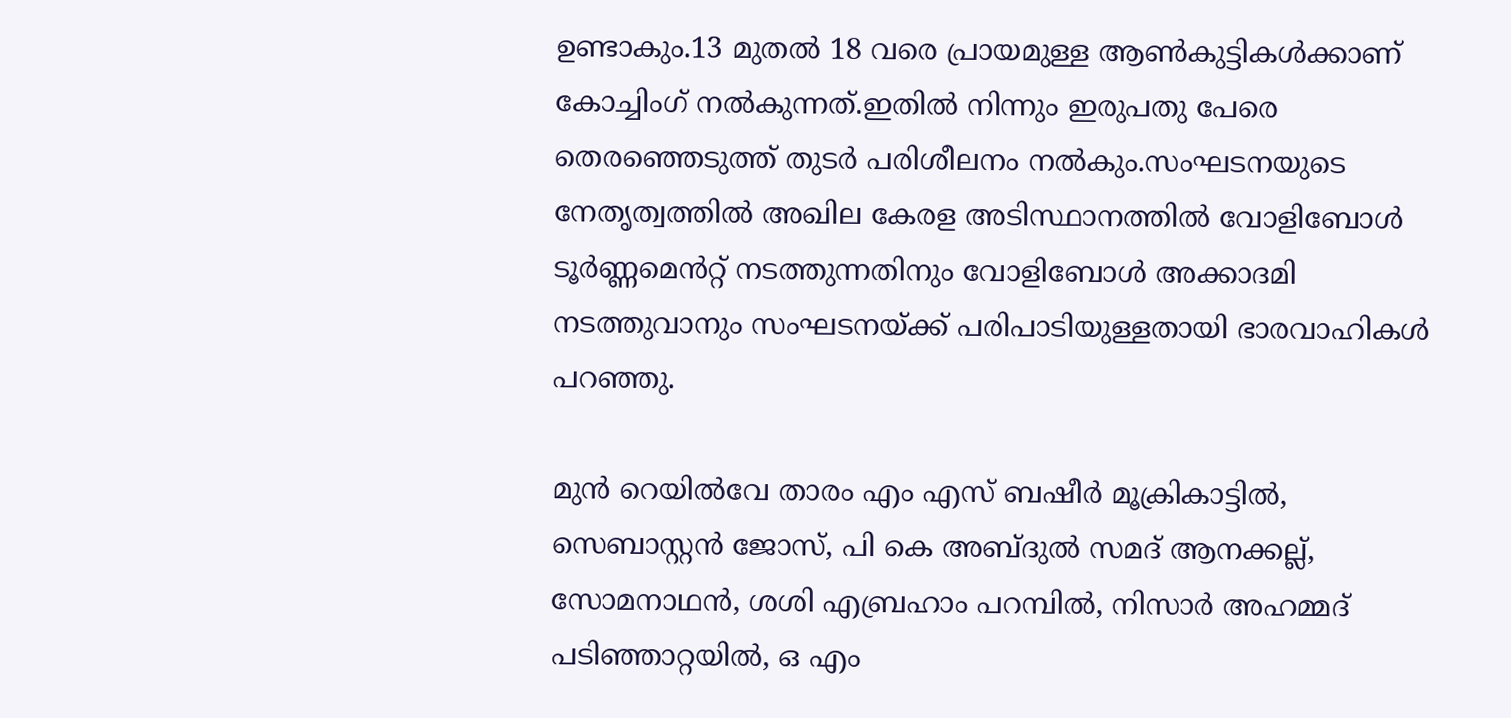ഉണ്ടാകും.13 മുതൽ 18 വരെ പ്രായമുള്ള ആൺകുട്ടികൾക്കാണ് കോച്ചിംഗ് നൽകുന്നത്.ഇതിൽ നിന്നും ഇരുപതു പേരെ തെരഞ്ഞെടുത്ത് തുടർ പരിശീലനം നൽകും.സംഘടനയുടെ നേതൃത്വത്തിൽ അഖില കേരള അടിസ്ഥാനത്തിൽ വോളിബോൾ ടൂർണ്ണമെൻറ്റ് നടത്തുന്നതിനും വോളിബോൾ അക്കാദമി നടത്തുവാനും സംഘടനയ്ക്ക് പരിപാടിയുള്ളതായി ഭാരവാഹികൾ പറഞ്ഞു.

മുൻ റെയിൽവേ താരം എം എസ് ബഷീർ മൂക്രികാട്ടിൽ, സെബാസ്റ്റൻ ജോസ്, പി കെ അബ്ദുൽ സമദ് ആനക്കല്ല്, സോമനാഥൻ, ശശി എബ്രഹാം പറമ്പിൽ, നിസാർ അഹമ്മദ് പടിഞ്ഞാറ്റയിൽ, ഒ എം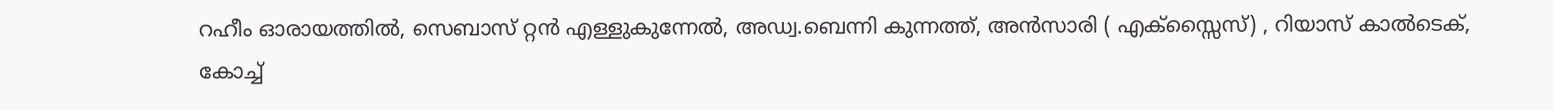റഹീം ഓരായത്തിൽ, സെബാസ് റ്റൻ എള്ളുകുന്നേൽ, അഡ്വ.ബെന്നി കുന്നത്ത്, അൻസാരി ( എക്സ്സൈസ്) , റിയാസ് കാൽടെക്, കോച്ച്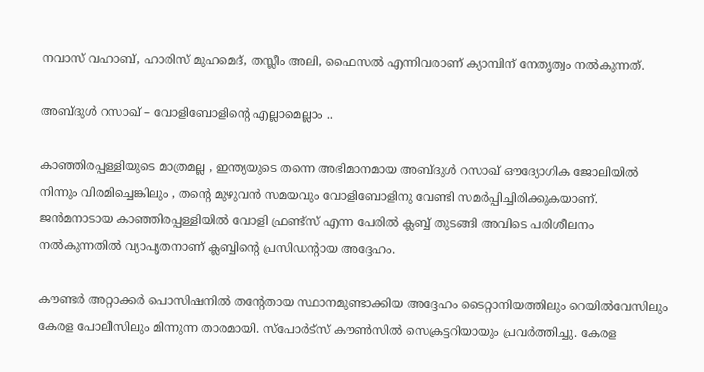നവാസ് വഹാബ്, ഹാരിസ് മുഹമെദ്, തസ്ലീം അലി, ഫൈസൽ എന്നിവരാണ് ക്യാമ്പിന് നേതൃത്വം നൽകുന്നത്.

അബ്ദുള്‍ റസാഖ് – വോളിബോളിന്റെ എല്ലാമെല്ലാം ..

കാഞ്ഞിരപ്പള്ളിയുടെ മാത്രമല്ല , ഇന്ത്യയുടെ തന്നെ അഭിമാനമായ അബ്ദുള്‍ റസാഖ് ഔദ്യോഗിക ജോലിയിൽ നിന്നും വിരമിച്ചെങ്കിലും , തന്റെ മുഴുവൻ സമയവും വോളിബോളിനു വേണ്ടി സമർപ്പിച്ചിരിക്കുകയാണ്. ജന്‍മനാടായ കാഞ്ഞിരപ്പള്ളിയില്‍ വോളി ഫ്രണ്ട്സ് എന്ന പേരില്‍ ക്ലബ്ബ് തുടങ്ങി അവിടെ പരിശീലനം നല്‍കുന്നതിൽ വ്യാപൃതനാണ് ക്ലബ്ബിന്റെ പ്രസിഡന്റായ അദ്ദേഹം.

കൗണ്ടര്‍ അറ്റാക്കര്‍ പൊസിഷനില്‍ തന്റേതായ സ്ഥാനമുണ്ടാക്കിയ അദ്ദേഹം ടൈറ്റാനിയത്തിലും റെയില്‍വേസിലും കേരള പോലീസിലും മിന്നുന്ന താരമായി. സ്പോര്‍ട്സ് കൗണ്‍സില്‍ സെക്രട്ടറിയായും പ്രവര്‍ത്തിച്ചു. കേരള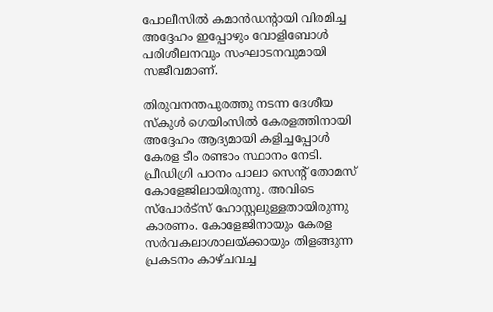പോലീസില്‍ കമാന്‍ഡന്റായി വിരമിച്ച അദ്ദേഹം ഇപ്പോഴും വോളിബോള്‍ പരിശീലനവും സംഘാടനവുമായി സജീവമാണ്.

തിരുവനന്തപുരത്തു നടന്ന ദേശീയ സ്‌കുള്‍ ഗെയിംസില്‍ കേരളത്തിനായി അദ്ദേഹം ആദ്യമായി കളിച്ചപ്പോൾ കേരള ടീം രണ്ടാം സ്ഥാനം നേടി. പ്രീഡിഗ്രി പഠനം പാലാ സെന്റ് തോമസ് കോളേജിലായിരുന്നു. അവിടെ സ്പോര്‍ട്സ് ഹോസ്റ്റലുള്ളതായിരുന്നു കാരണം. കോളേജിനായും കേരള സര്‍വകലാശാലയ്ക്കായും തിളങ്ങുന്ന പ്രകടനം കാഴ്ചവച്ച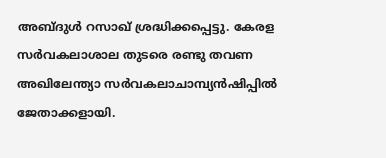അബ്ദുള്‍ റസാഖ് ശ്രദ്ധിക്കപ്പെട്ടു. കേരള സര്‍വകലാശാല തുടരെ രണ്ടു തവണ അഖിലേന്ത്യാ സര്‍വകലാചാമ്പ്യന്‍ഷിപ്പില്‍ ജേതാക്കളായി.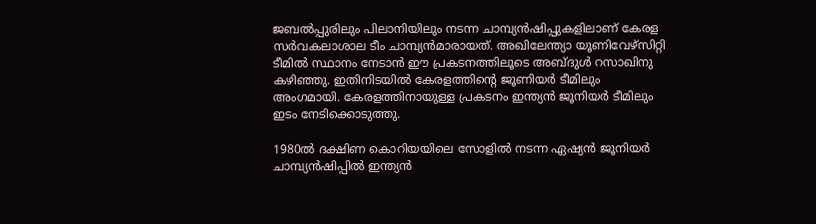ജബല്‍പ്പുരിലും പിലാനിയിലും നടന്ന ചാമ്പ്യന്‍ഷിപ്പുകളിലാണ് കേരള സര്‍വകലാശാല ടീം ചാമ്പ്യന്‍മാരായത്. അഖിലേന്ത്യാ യൂണിവേഴ്സിറ്റി ടീമില്‍ സ്ഥാനം നേടാന്‍ ഈ പ്രകടനത്തിലൂടെ അബ്ദുള്‍ റസാഖിനു കഴിഞ്ഞു. ഇതിനിടയില്‍ കേരളത്തിന്റെ ജൂണിയര്‍ ടീമിലും അംഗമായി. കേരളത്തിനായുള്ള പ്രകടനം ഇന്ത്യന്‍ ജൂനിയര്‍ ടീമിലും ഇടം നേടിക്കൊടുത്തു.

1980ല്‍ ദക്ഷിണ കൊറിയയിലെ സോളില്‍ നടന്ന ഏഷ്യന്‍ ജൂനിയര്‍ ചാമ്പ്യന്‍ഷിപ്പില്‍ ഇന്ത്യന്‍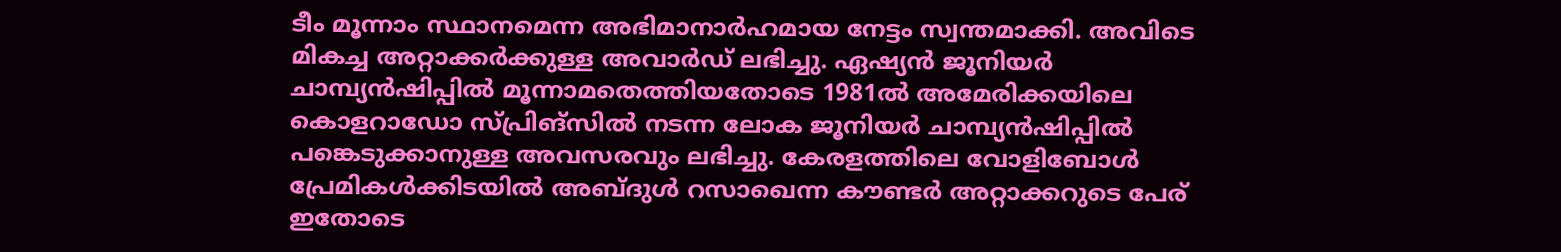ടീം മൂന്നാം സ്ഥാനമെന്ന അഭിമാനാര്‍ഹമായ നേട്ടം സ്വന്തമാക്കി. അവിടെ മികച്ച അറ്റാക്കര്‍ക്കുള്ള അവാര്‍ഡ് ലഭിച്ചു. ഏഷ്യന്‍ ജൂനിയര്‍ ചാമ്പ്യന്‍ഷിപ്പില്‍ മൂന്നാമതെത്തിയതോടെ 1981ല്‍ അമേരിക്കയിലെ കൊളറാഡോ സ്പ്രിങ്സില്‍ നടന്ന ലോക ജൂനിയര്‍ ചാമ്പ്യന്‍ഷിപ്പില്‍ പങ്കെടുക്കാനുള്ള അവസരവും ലഭിച്ചു. കേരളത്തിലെ വോളിബോള്‍ പ്രേമികള്‍ക്കിടയില്‍ അബ്ദുള്‍ റസാഖെന്ന കൗണ്ടര്‍ അറ്റാക്കറുടെ പേര് ഇതോടെ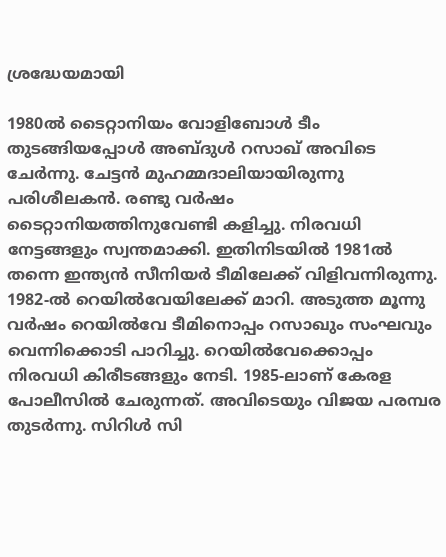ശ്രദ്ധേയമായി

1980ല്‍ ടൈറ്റാനിയം വോളിബോള്‍ ടീം തുടങ്ങിയപ്പോള്‍ അബ്ദുള്‍ റസാഖ് അവിടെ ചേര്‍ന്നു. ചേട്ടന്‍ മുഹമ്മദാലിയായിരുന്നു പരിശീലകന്‍. രണ്ടു വര്‍ഷം ടൈറ്റാനിയത്തിനുവേണ്ടി കളിച്ചു. നിരവധി നേട്ടങ്ങളും സ്വന്തമാക്കി. ഇതിനിടയില്‍ 1981ല്‍ തന്നെ ഇന്ത്യന്‍ സീനിയര്‍ ടീമിലേക്ക് വിളിവന്നിരുന്നു. 1982-ല്‍ റെയില്‍വേയിലേക്ക് മാറി. അടുത്ത മൂന്നു വര്‍ഷം റെയില്‍വേ ടീമിനൊപ്പം റസാഖും സംഘവും വെന്നിക്കൊടി പാറിച്ചു. റെയില്‍വേക്കൊപ്പം നിരവധി കിരീടങ്ങളും നേടി. 1985-ലാണ് കേരള പോലീസില്‍ ചേരുന്നത്. അവിടെയും വിജയ പരമ്പര തുടര്‍ന്നു. സിറിള്‍ സി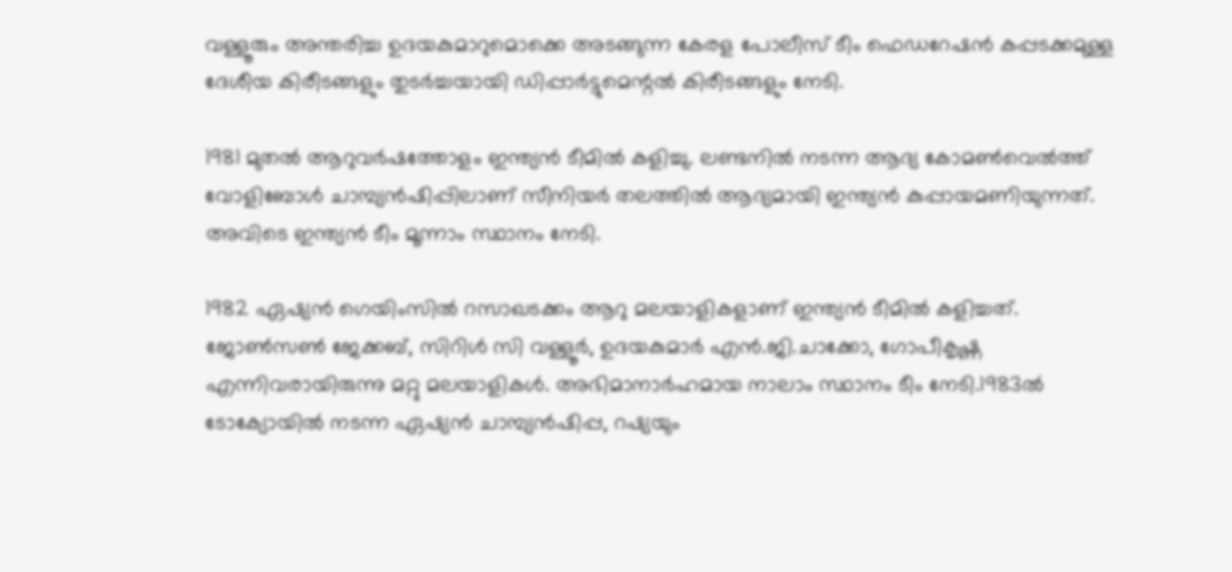വള്ളൂരും അന്തരിച്ച ഉദയകുമാറുമൊക്കെ അടങ്ങുന്ന കേരള പോലീസ് ടീം ഫെഡറേഷന്‍ കപ്പടക്കമുള്ള ദേശീയ കിരീടങ്ങളും തുടര്‍ച്ചയായി ഡിപ്പാര്‍ട്ടുമെന്റല്‍ കിരീടങ്ങളും നേടി.

1981 മുതല്‍ ആറുവര്‍ഷത്തോളം ഇന്ത്യന്‍ ടീമില്‍ കളിച്ചു. ലണ്ടനില്‍ നടന്ന ആദ്യ കോമണ്‍വെല്‍ത്ത് വോളിബോള്‍ ചാമ്പ്യന്‍ഷിപ്പിലാണ് സീനിയര്‍ തലത്തില്‍ ആദ്യമായി ഇന്ത്യന്‍ കുപ്പായമണിയുന്നത്. അവിടെ ഇന്ത്യന്‍ ടീം മൂന്നാം സ്ഥാനം നേടി.

1982 ഏഷ്യന്‍ ഗെയിംസില്‍ റസാഖടക്കം ആറു മലയാളികളാണ് ഇന്ത്യന്‍ ടീമില്‍ കളിച്ചത്. ജോണ്‍സണ്‍ ജേക്കബ്, സിറിള്‍ സി വള്ളൂര്‍, ഉദയകുമാര്‍ എന്‍.ജി.ചാക്കോ, ഗോപീകൃഷ്ണ എന്നിവരായിരുന്നു മറ്റു മലയാളികള്‍. അഭിമാനാര്‍ഹമായ നാലാം സ്ഥാനം ടീം നേടി.1983ല്‍ ടോക്യോയില്‍ നടന്ന ഏഷ്യന്‍ ചാമ്പ്യന്‍ഷിപ്പ, റഷ്യയും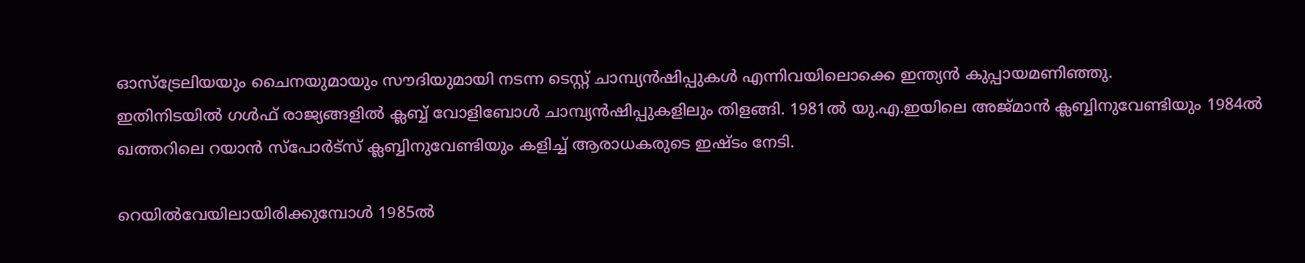ഓസ്ട്രേലിയയും ചൈനയുമായും സൗദിയുമായി നടന്ന ടെസ്റ്റ് ചാമ്പ്യന്‍ഷിപ്പുകള്‍ എന്നിവയിലൊക്കെ ഇന്ത്യന്‍ കുപ്പായമണിഞ്ഞു.
ഇതിനിടയില്‍ ഗള്‍ഫ് രാജ്യങ്ങളില്‍ ക്ലബ്ബ് വോളിബോള്‍ ചാമ്പ്യന്‍ഷിപ്പുകളിലും തിളങ്ങി. 1981ല്‍ യു.എ.ഇയിലെ അജ്മാന്‍ ക്ലബ്ബിനുവേണ്ടിയും 1984ല്‍ ഖത്തറിലെ റയാന്‍ സ്പോര്‍ട്സ് ക്ലബ്ബിനുവേണ്ടിയും കളിച്ച് ആരാധകരുടെ ഇഷ്ടം നേടി.

റെയില്‍വേയിലായിരിക്കുമ്പോള്‍ 1985ല്‍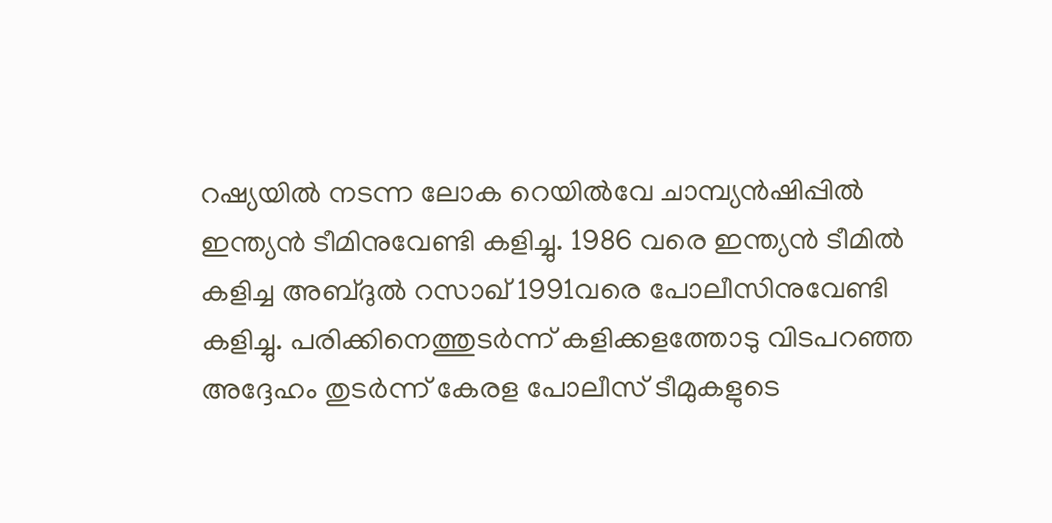റഷ്യയില്‍ നടന്ന ലോക റെയില്‍വേ ചാമ്പ്യന്‍ഷിപ്പില്‍ ഇന്ത്യന്‍ ടീമിനുവേണ്ടി കളിച്ചു. 1986 വരെ ഇന്ത്യന്‍ ടീമില്‍ കളിച്ച അബ്ദുല്‍ റസാഖ് 1991വരെ പോലീസിനുവേണ്ടി കളിച്ചു. പരിക്കിനെത്തുടര്‍ന്ന് കളിക്കളത്തോടു വിടപറഞ്ഞ അദ്ദേഹം തുടര്‍ന്ന് കേരള പോലീസ് ടീമുകളുടെ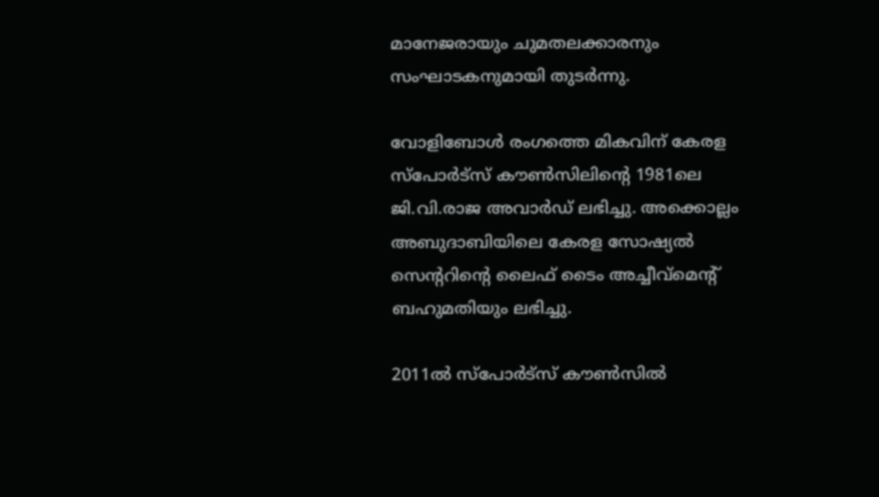മാനേജരായും ചുമതലക്കാരനും സംഘാടകനുമായി തുടര്‍ന്നു.

വോളിബോള്‍ രംഗത്തെ മികവിന് കേരള സ്പോര്‍ട്സ് കൗണ്‍സിലിന്റെ 1981ലെ ജി.വി.രാജ അവാര്‍ഡ് ലഭിച്ചു. അക്കൊല്ലം അബുദാബിയിലെ കേരള സോഷ്യല്‍ സെന്ററിന്റെ ലൈഫ് ടൈം അച്ചീവ്മെന്റ് ബഹുമതിയും ലഭിച്ചു.

2011ല്‍ സ്പോര്‍ട്സ് കൗണ്‍സില്‍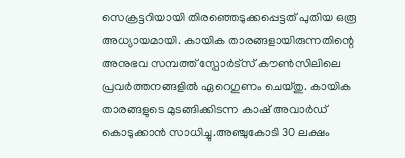സെക്രട്ടറിയായി തിരഞ്ഞെടുക്കപ്പെട്ടത് പുതിയ ഒരൂ അധ്യായമായി. കായിക താരങ്ങളായിരുന്നതിന്റെ അനുഭവ സമ്പത്ത് സ്പോര്‍ട്സ് കൗണ്‍സിലിലെ പ്രവര്‍ത്തനങ്ങളില്‍ ഏറെഗുണം ചെയ്തു. കായിക താരങ്ങളുടെ മുടങ്ങിക്കിടന്ന കാഷ് അവാര്‍ഡ് കൊടുക്കാന്‍ സാധിച്ചു.അഞ്ചുകോടി 30 ലക്ഷം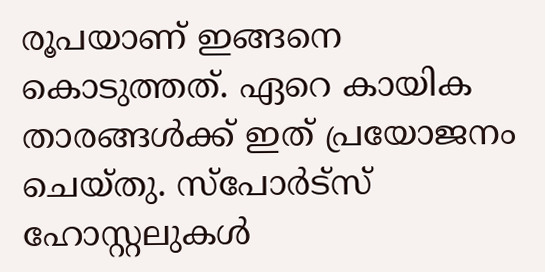രൂപയാണ് ഇങ്ങനെ കൊടുത്തത്. ഏറെ കായിക താരങ്ങള്‍ക്ക് ഇത് പ്രയോജനം ചെയ്തു. സ്പോര്‍ട്സ് ഹോസ്റ്റലുകള്‍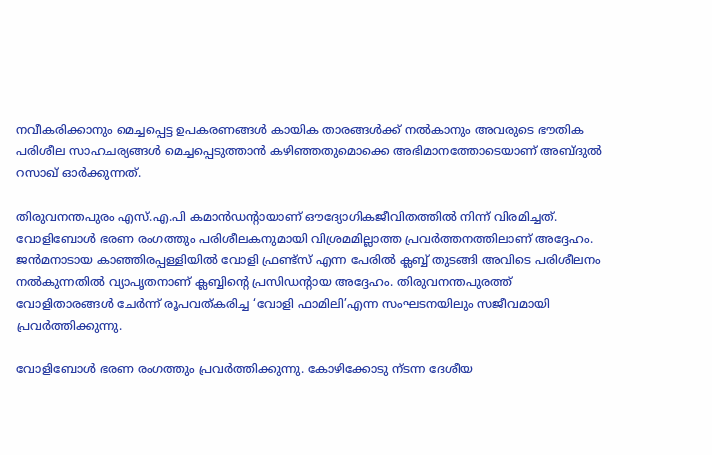നവീകരിക്കാനും മെച്ചപ്പെട്ട ഉപകരണങ്ങള്‍ കായിക താരങ്ങള്‍ക്ക് നല്‍കാനും അവരുടെ ഭൗതിക പരിശീല സാഹചര്യങ്ങള്‍ മെച്ചപ്പെടുത്താന്‍ കഴിഞ്ഞതുമൊക്കെ അഭിമാനത്തോടെയാണ് അബ്ദുല്‍ റസാഖ് ഓര്‍ക്കുന്നത്.

തിരുവനന്തപുരം എസ്.എ.പി കമാന്‍ഡന്റായാണ് ഔദ്യോഗികജീവിതത്തില്‍ നിന്ന് വിരമിച്ചത്. വോളിബോള്‍ ഭരണ രംഗത്തും പരിശീലകനുമായി വിശ്രമമില്ലാത്ത പ്രവര്‍ത്തനത്തിലാണ് അദ്ദേഹം. ജന്‍മനാടായ കാഞ്ഞിരപ്പള്ളിയില്‍ വോളി ഫ്രണ്ട്സ് എന്ന പേരില്‍ ക്ലബ്ബ് തുടങ്ങി അവിടെ പരിശീലനം നല്‍കുന്നതിൽ വ്യാപൃതനാണ് ക്ലബ്ബിന്റെ പ്രസിഡന്റായ അദ്ദേഹം. തിരുവനന്തപുരത്ത് വോളിതാരങ്ങള്‍ ചേര്‍ന്ന് രൂപവത്കരിച്ച ‘വോളി ഫാമിലി’എന്ന സംഘടനയിലും സജീവമായി പ്രവര്‍ത്തിക്കുന്നു.

വോളിബോള്‍ ഭരണ രംഗത്തും പ്രവര്‍ത്തിക്കുന്നു. കോഴിക്കോടു ന്ടന്ന ദേശീയ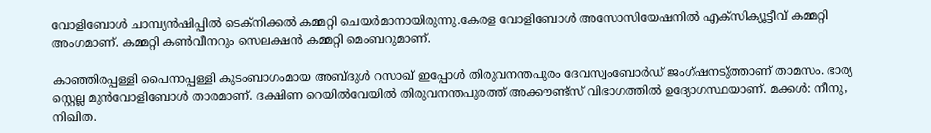വോളിബോള്‍ ചാമ്പ്യന്‍ഷിപ്പില്‍ ടെക്നിക്കല്‍ കമ്മറ്റി ചെയര്‍മാനായിരുന്നു.കേരള വോളിബോള്‍ അസോസിയേഷനില്‍ എക്സിക്യൂട്ടീവ് കമ്മറ്റി അംഗമാണ്. കമ്മറ്റി കണ്‍വീനറും സെലക്ഷന്‍ കമ്മറ്റി മെംബറുമാണ്.

കാഞ്ഞിരപ്പള്ളി പൈനാപ്പള്ളി കുടംബാഗംമായ അബ്ദുള്‍ റസാഖ് ഇപ്പോള്‍ തിരുവനന്തപുരം ദേവസ്വംബോര്‍ഡ് ജംഗ്ഷനടു്ത്താണ് താമസം. ഭാര്യ സ്റ്റെല്ല മുന്‍വോളിബോള്‍ താരമാണ്. ദക്ഷിണ റെയില്‍വേയില്‍ തിരുവനന്തപുരത്ത് അക്കൗണ്ട്സ് വിഭാഗത്തില്‍ ഉദ്യോഗസ്ഥയാണ്. മക്കള്‍: നീനു, നിഖിത.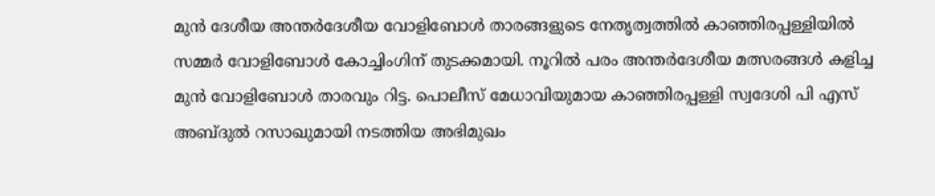മുൻ ദേശീയ അന്തർദേശീയ വോളിബോൾ താരങ്ങളുടെ നേതൃത്വത്തിൽ കാഞ്ഞിരപ്പള്ളിയിൽ സമ്മർ വോളിബോൾ കോച്ചിംഗിന് തുടക്കമായി. നൂറിൽ പരം അന്തർദേശീയ മത്സരങ്ങൾ കളിച്ച മുൻ വോളിബോൾ താരവും റിട്ട. പൊലീസ് മേധാവിയുമായ കാഞ്ഞിരപ്പള്ളി സ്വദേശി പി എസ് അബ്ദുൽ റസാഖുമായി നടത്തിയ അഭിമുഖം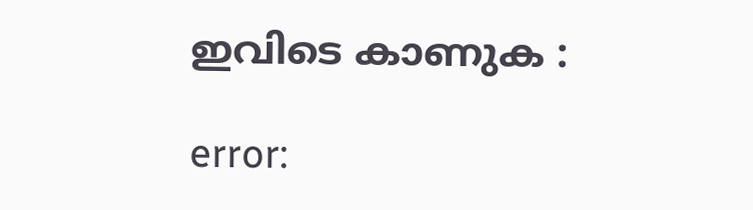ഇവിടെ കാണുക :

error: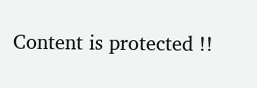Content is protected !!